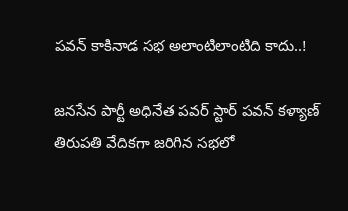పవన్ కాకినాడ సభ అలాంటిలాంటిది కాదు..!

జనసేన పార్టీ అధినేత పవర్ స్టార్ పవన్ కళ్యాణ్  తిరుపతి వేదికగా జరిగిన సభలో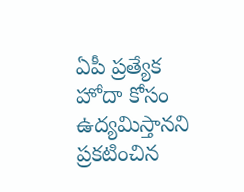ఏపీ ప్రత్యేక హోదా కోసం ఉద్యమిస్తానని ప్రకటించిన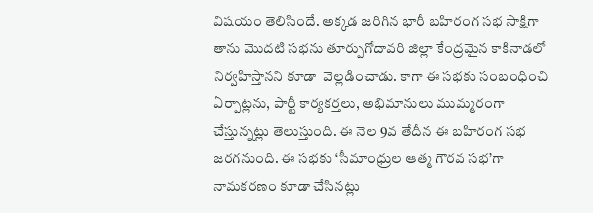విషయం తెలిసిందే. అక్కడ జరిగిన భారీ బహిరంగ సభ సాక్షిగా తాను మొదటి సభను తూర్పుగోదావరి జిల్లా కేంద్రమైన కాకినాడలో నిర్వహిస్తానని కూడా  వెల్లడించాడు. కాగా ఈ సభకు సంబంధించి ఏర్పాట్లను, పార్టీ కార్యకర్తలు, అభిమానులు ముమ్మరంగా చేస్తున్నట్లు తెలుస్తుంది. ఈ నెల 9వ తేదీన ఈ బహిరంగ సభ జరగనుంది. ఈ సభకు ‘సీమాంధ్రుల ఆత్మ గౌరవ సభ’గా నామకరణం కూడా చేసినట్లు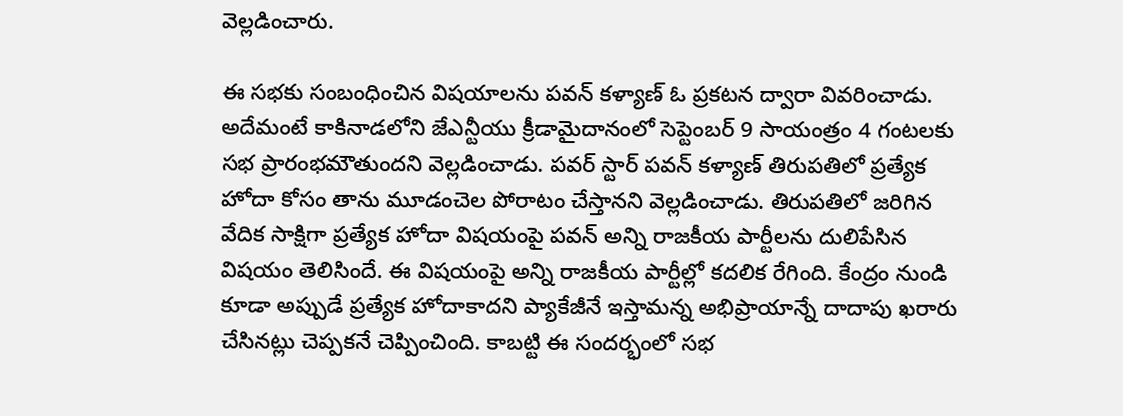వెల్లడించారు.

ఈ సభకు సంబంధించిన విషయాలను పవన్ కళ్యాణ్ ఓ ప్రకటన ద్వారా వివరించాడు. అదేమంటే కాకినాడలోని జేఎన్టీయు క్రీడామైదానంలో సెప్టెంబర్ 9 సాయంత్రం 4 గంటలకు సభ ప్రారంభమౌతుందని వెల్లడించాడు. పవర్ స్టార్ పవన్ కళ్యాణ్ తిరుపతిలో ప్రత్యేక హోదా కోసం తాను మూడంచెల పోరాటం చేస్తానని వెల్లడించాడు. తిరుపతిలో జరిగిన వేదిక సాక్షిగా ప్రత్యేక హోదా విషయంపై పవన్ అన్ని రాజకీయ పార్టీలను దులిపేసిన విషయం తెలిసిందే. ఈ విషయంపై అన్ని రాజకీయ పార్టీల్లో కదలిక రేగింది. కేంద్రం నుండి కూడా అప్పుడే ప్రత్యేక హోదాకాదని ప్యాకేజీనే ఇస్తామన్న అభిప్రాయాన్నే దాదాపు ఖరారు చేసినట్లు చెప్పకనే చెప్పించింది. కాబట్టి ఈ సందర్భంలో సభ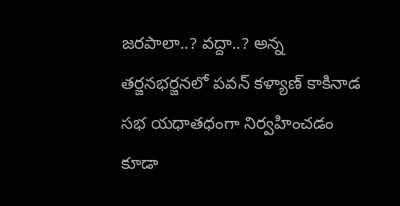జరపాలా..? వద్దా..? అన్న తర్జనభర్జనలో పవన్ కళ్యాణ్ కాకినాడ సభ యధాతధంగా నిర్వహించడం కూడా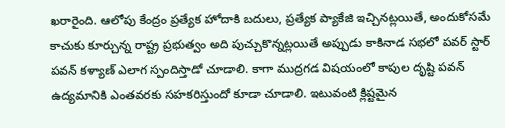ఖరారైంది. ఆలోపు కేంద్రం ప్రత్యేక హోదాకి బదులు, ప్రత్యేక ప్యాకేజి ఇచ్చినట్లయితే, అందుకోసమే కాచుకు కూర్చున్న రాష్ట్ర ప్రభుత్వం అది పుచ్చుకొన్నట్లయితే అప్పుడు కాకినాడ సభలో పవర్ స్టార్ పవన్ కళ్యాణ్ ఎలాగ స్పందిస్తాడో చూడాలి. కాగా ముద్రగడ విషయంలో కాపుల దృష్టి పవన్ ఉద్యమానికి ఎంతవరకు సహకరిస్తుందో కూడా చూడాలి. ఇటువంటి క్లిష్టమైన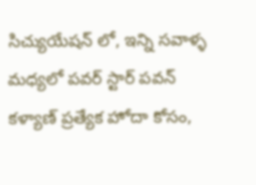సిచ్యుయేషన్ లో, ఇన్ని సవాళ్ళ మధ్యలో పవర్ స్టార్ పవన్ కళ్యాణ్ ప్రత్యేక హోదా కోసం,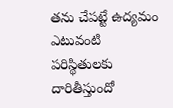తను చేపట్టే ఉద్యమం ఎటువంటి పరిస్థితులకు దారితీస్తుందో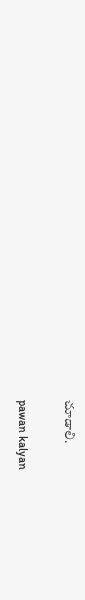చూడాలి.

pawan kalyan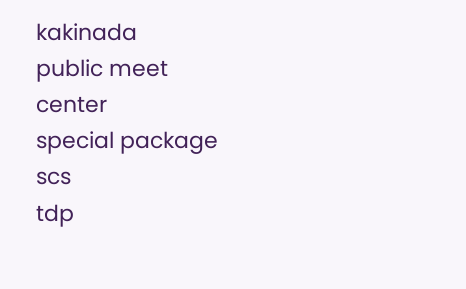kakinada
public meet
center
special package
scs
tdp